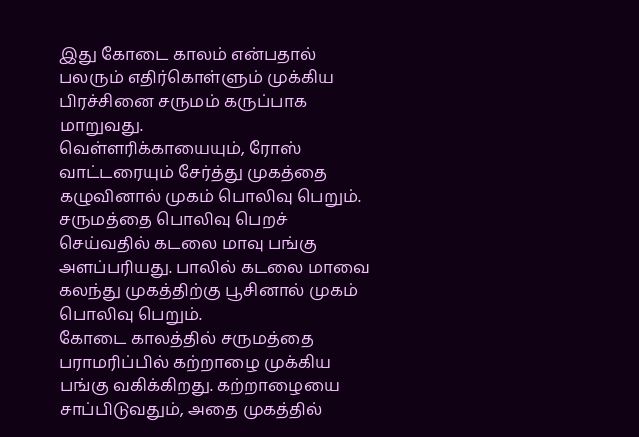இது கோடை காலம் என்பதால் பலரும் எதிர்கொள்ளும் முக்கிய பிரச்சினை சருமம் கருப்பாக மாறுவது.
வெள்ளரிக்காயையும், ரோஸ் வாட்டரையும் சேர்த்து முகத்தை கழுவினால் முகம் பொலிவு பெறும்.
சருமத்தை பொலிவு பெறச் செய்வதில் கடலை மாவு பங்கு அளப்பரியது. பாலில் கடலை மாவை கலந்து முகத்திற்கு பூசினால் முகம் பொலிவு பெறும்.
கோடை காலத்தில் சருமத்தை பராமரிப்பில் கற்றாழை முக்கிய பங்கு வகிக்கிறது. கற்றாழையை சாப்பிடுவதும், அதை முகத்தில்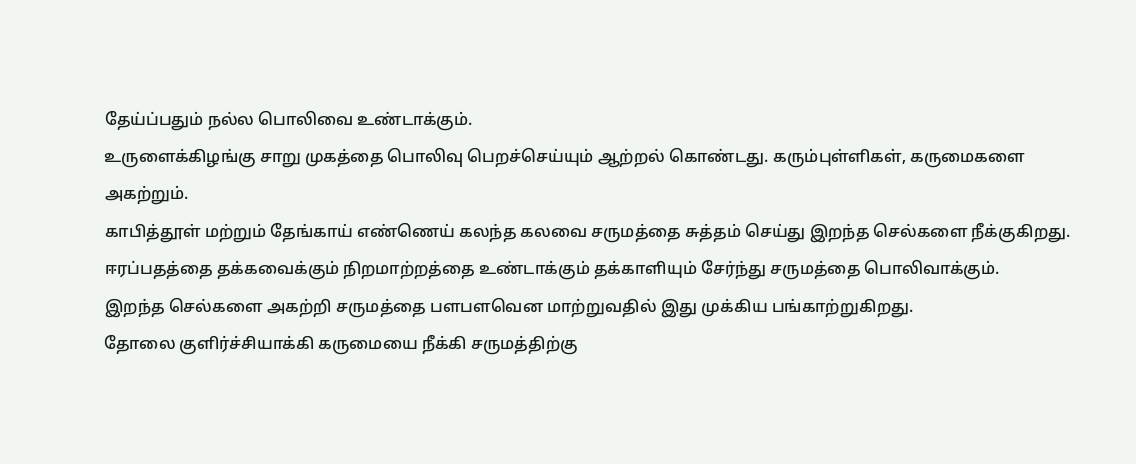தேய்ப்பதும் நல்ல பொலிவை உண்டாக்கும்.
உருளைக்கிழங்கு சாறு முகத்தை பொலிவு பெறச்செய்யும் ஆற்றல் கொண்டது. கரும்புள்ளிகள், கருமைகளை அகற்றும்.
காபித்தூள் மற்றும் தேங்காய் எண்ணெய் கலந்த கலவை சருமத்தை சுத்தம் செய்து இறந்த செல்களை நீக்குகிறது.
ஈரப்பதத்தை தக்கவைக்கும் நிறமாற்றத்தை உண்டாக்கும் தக்காளியும் சேர்ந்து சருமத்தை பொலிவாக்கும்.
இறந்த செல்களை அகற்றி சருமத்தை பளபளவென மாற்றுவதில் இது முக்கிய பங்காற்றுகிறது.
தோலை குளிர்ச்சியாக்கி கருமையை நீக்கி சருமத்திற்கு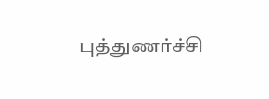புத்துணர்ச்சி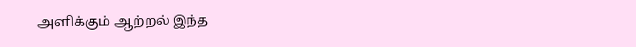அளிக்கும் ஆற்றல் இந்த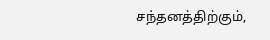சந்தனத்திற்கும்,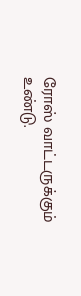ரோஸ் வாட்டருக்கும் உண்டு.